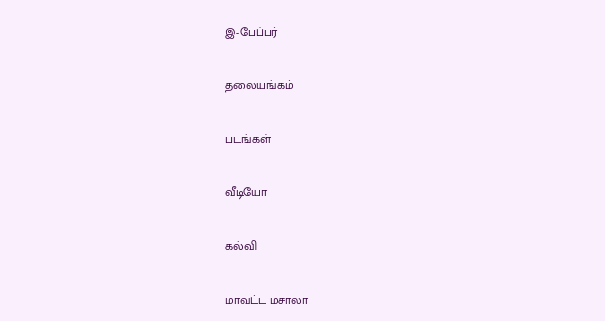இ-பேப்பர்

தலையங்கம்

படங்கள்

வீடியோ

கல்வி

மாவட்ட மசாலா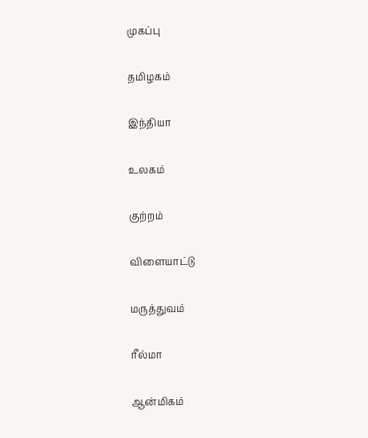முகப்பு

தமிழகம்

இந்தியா

உலகம்

குற்றம்

விளையாட்டு

மருத்துவம்

ரீல்மா

ஆன்மிகம்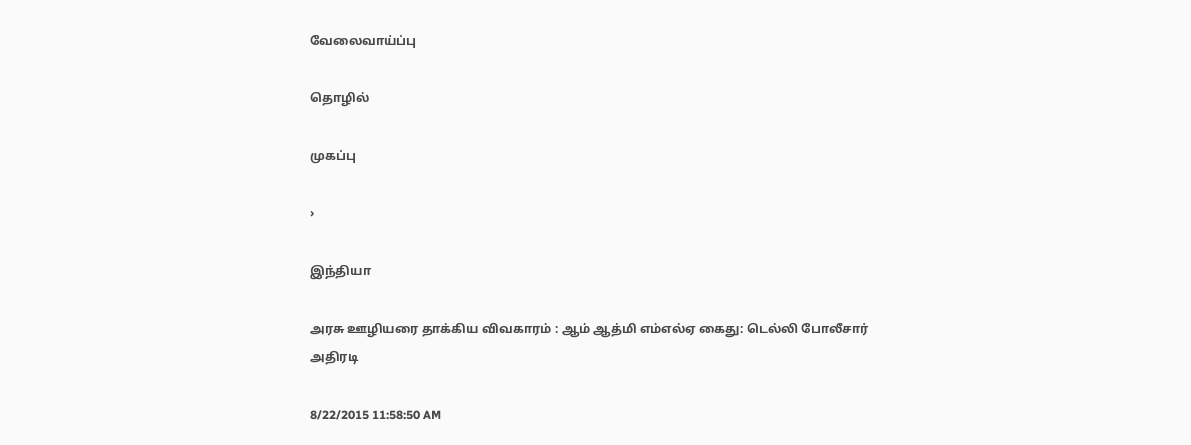வேலைவாய்ப்பு

தொழில்

முகப்பு

›

இந்தியா

அரசு ஊழியரை தாக்கிய விவகாரம் : ஆம் ஆத்மி எம்எல்ஏ கைது: டெல்லி போலீசார் அதிரடி

8/22/2015 11:58:50 AM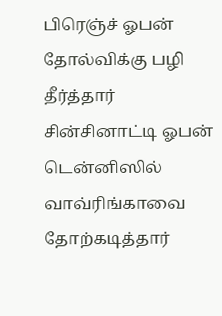பிரெஞ்ச் ஓபன் தோல்விக்கு பழி தீர்த்தார் சின்சினாட்டி ஓபன் டென்னிஸில் வாவ்ரிங்காவை தோற்கடித்தார்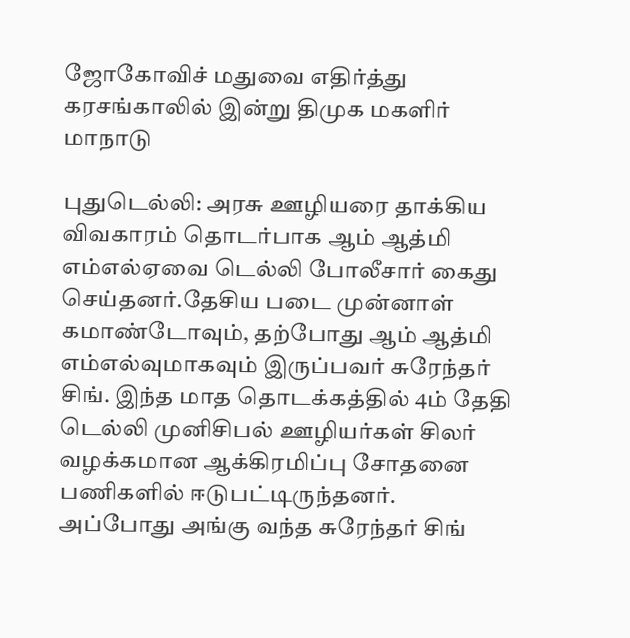ஜோகோவிச் மதுவை எதிர்த்து கரசங்காலில் இன்று திமுக மகளிர் மாநாடு

புதுடெல்லி: அரசு ஊழியரை தாக்கிய விவகாரம் தொடர்பாக ஆம் ஆத்மி எம்எல்ஏவை டெல்லி போலீசார் கைது செய்தனர்.தேசிய படை முன்னாள் கமாண்டோவும், தற்போது ஆம் ஆத்மி எம்எல்வுமாகவும் இருப்பவர் சுரேந்தர் சிங். இந்த மாத தொடக்கத்தில் 4ம் தேதி டெல்லி முனிசிபல் ஊழியர்கள் சிலர் வழக்கமான ஆக்கிரமிப்பு சோதனை பணிகளில் ஈடுபட்டிருந்தனர். அப்போது அங்கு வந்த சுரேந்தர் சிங்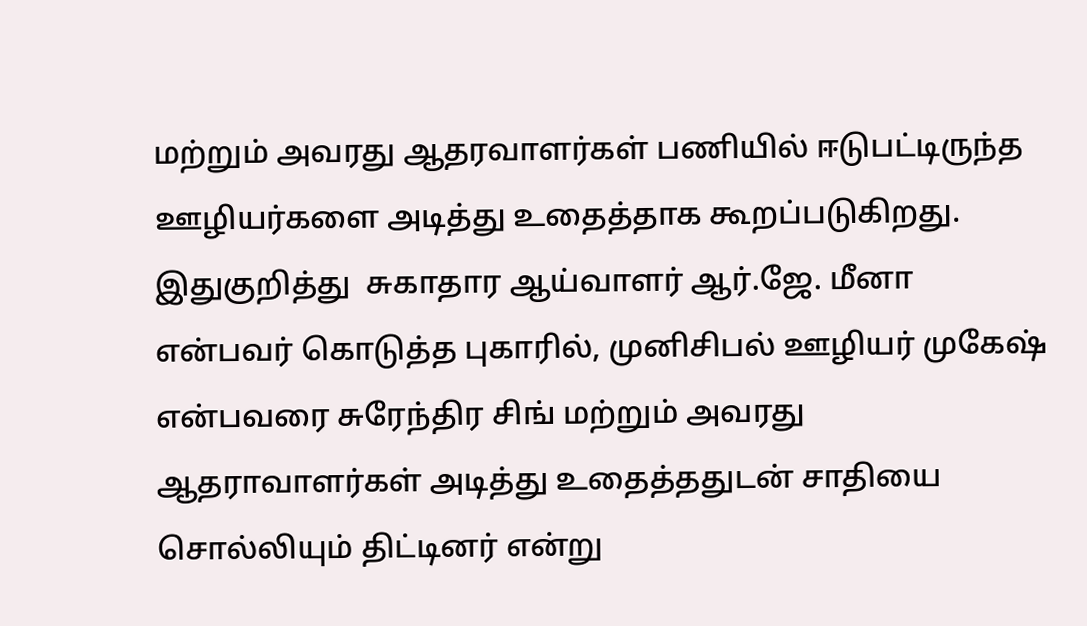மற்றும் அவரது ஆதரவாளர்கள் பணியில் ஈடுபட்டிருந்த ஊழியர்களை அடித்து உதைத்தாக கூறப்படுகிறது. இதுகுறித்து  சுகாதார ஆய்வாளர் ஆர்.ஜே. மீனா என்பவர் கொடுத்த புகாரில், முனிசிபல் ஊழியர் முகேஷ் என்பவரை சுரேந்திர சிங் மற்றும் அவரது ஆதராவாளர்கள் அடித்து உதைத்ததுடன் சாதியை சொல்லியும் திட்டினர் என்று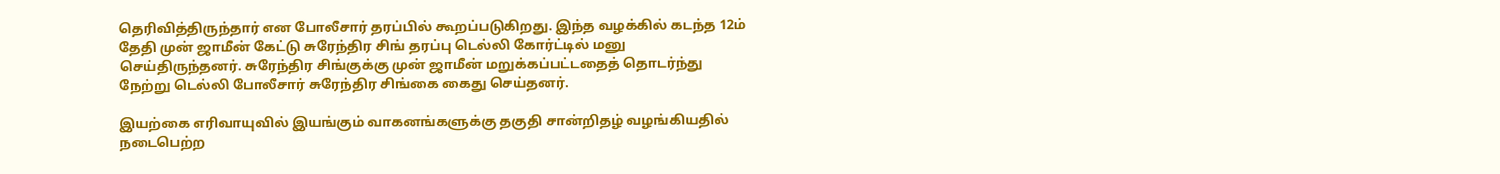தெரிவித்திருந்தார் என போலீசார் தரப்பில் கூறப்படுகிறது. இந்த வழக்கில் கடந்த 12ம் தேதி முன் ஜாமீன் கேட்டு சுரேந்திர சிங் தரப்பு டெல்லி கோர்ட்டில் மனு செய்திருந்தனர். சுரேந்திர சிங்குக்கு முன் ஜாமீன் மறுக்கப்பட்டதைத் தொடர்ந்து நேற்று டெல்லி போலீசார் சுரேந்திர சிங்கை கைது செய்தனர்.

இயற்கை எரிவாயுவில் இயங்கும் வாகனங்களுக்கு தகுதி சான்றிதழ் வழங்கியதில் நடைபெற்ற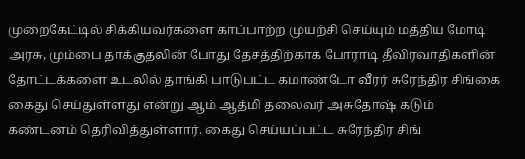முறைகேட்டில் சிக்கியவர்களை காப்பாற்ற முயற்சி செய்யும் மத்திய மோடி அரசு, மும்பை தாக்குதலின் போது தேசத்திற்காக போராடி தீவிரவாதிகளின் தோட்டக்களை உடலில் தாங்கி பாடுபட்ட கமாண்டோ வீரர் சுரேந்திர சிங்கை கைது செய்துள்ளது என்று ஆம் ஆத்மி தலைவர் அசுதோஷ் கடும் கண்டனம் தெரிவித்துள்ளார். கைது செய்யப்பட்ட சுரேந்திர சிங்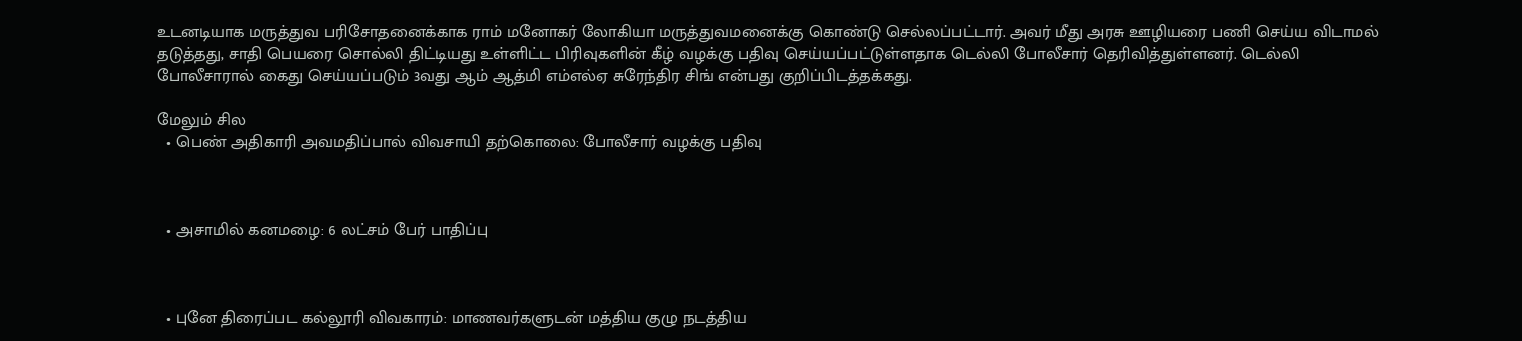உடனடியாக மருத்துவ பரிசோதனைக்காக ராம் மனோகர் லோகியா மருத்துவமனைக்கு கொண்டு செல்லப்பட்டார். அவர் மீது அரசு ஊழியரை பணி செய்ய விடாமல் தடுத்தது, சாதி பெயரை சொல்லி திட்டியது உள்ளிட்ட பிரிவுகளின் கீழ் வழக்கு பதிவு செய்யப்பட்டுள்ளதாக டெல்லி போலீசார் தெரிவித்துள்ளனர். டெல்லி போலீசாரால் கைது செய்யப்படும் 3வது ஆம் ஆத்மி எம்எல்ஏ சுரேந்திர சிங் என்பது குறிப்பிடத்தக்கது.

மேலும் சில
  • பெண் அதிகாரி அவமதிப்பால் விவசாயி தற்கொலை: போலீசார் வழக்கு பதிவு



  • அசாமில் கனமழை: 6 லட்சம் பேர் பாதிப்பு



  • புனே திரைப்பட கல்லூரி விவகாரம்: மாணவர்களுடன் மத்திய குழு நடத்திய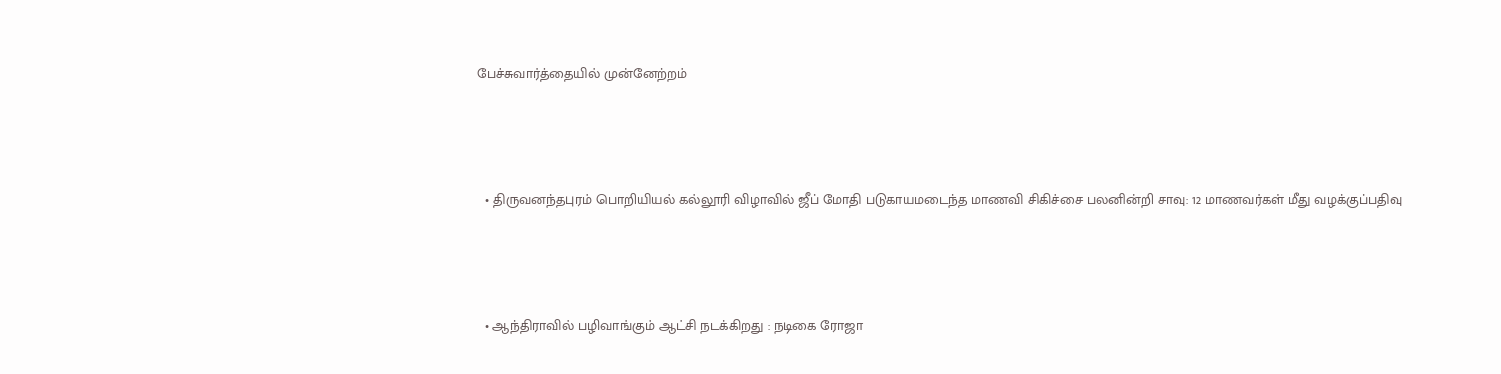பேச்சுவார்த்தையில் முன்னேற்றம்



  • திருவனந்தபுரம் பொறியியல் கல்லூரி விழாவில் ஜீப் மோதி படுகாயமடைந்த மாணவி சிகிச்சை பலனின்றி சாவு: 12 மாணவர்கள் மீது வழக்குப்பதிவு



  • ஆந்திராவில் பழிவாங்கும் ஆட்சி நடக்கிறது : நடிகை ரோஜா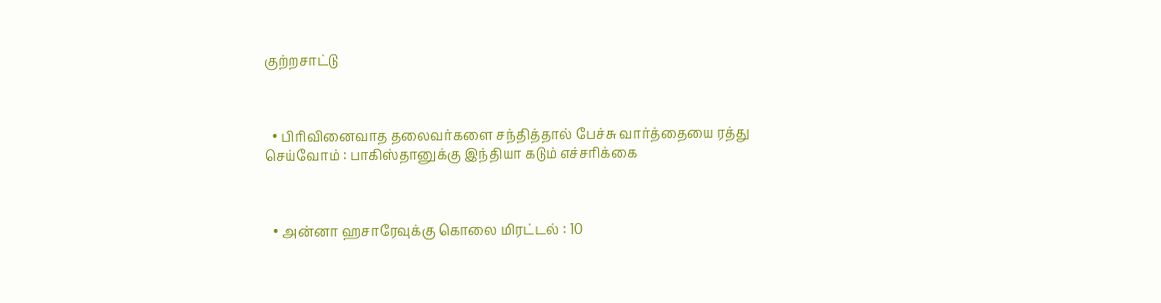குற்றசாட்டு



  • பிரிவினைவாத தலைவர்களை சந்தித்தால் பேச்சு வார்த்தையை ரத்து செய்வோம் : பாகிஸ்தானுக்கு இந்தியா கடும் எச்சரிக்கை



  • அன்னா ஹசாரேவுக்கு கொலை மிரட்டல் : 10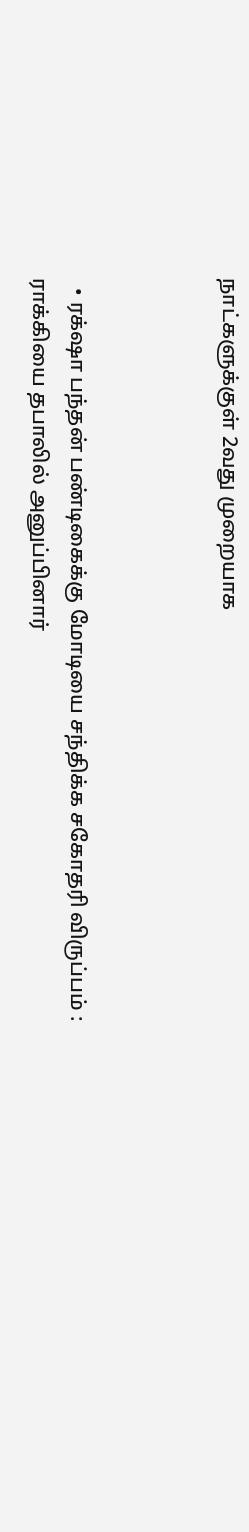நாட்களுக்குள் 2வது முறையாக



  • ரக்‌ஷா பந்தன் பண்டிகைக்கு மோடியை சந்திக்க சகோதரி விருப்பம் : ராக்கியை தபாலில் அனுப்பினார்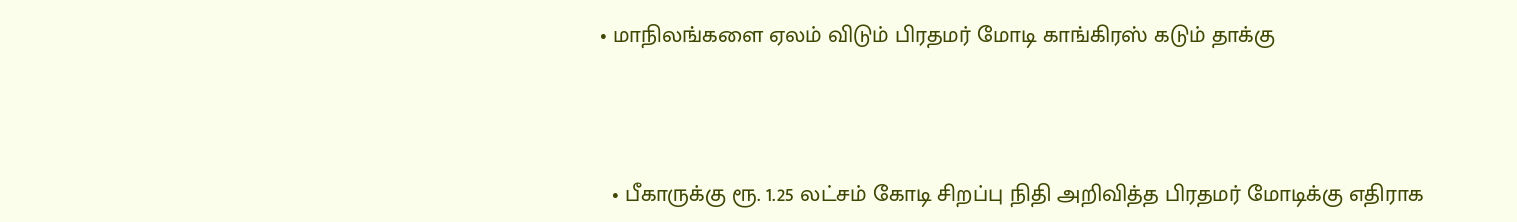• மாநிலங்களை ஏலம் விடும் பிரதமர் மோடி காங்கிரஸ் கடும் தாக்கு



  • பீகாருக்கு ரூ. 1.25 லட்சம் கோடி சிறப்பு நிதி அறிவித்த பிரதமர் மோடிக்கு எதிராக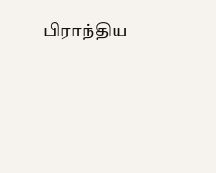பிராந்திய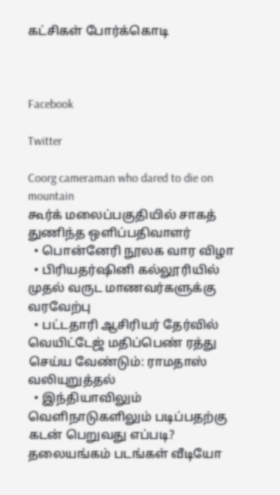கட்சிகள் போர்க்கொடி



Facebook

Twitter

Coorg cameraman who dared to die on mountain
கூர்க் மலைப்பகுதியில் சாகத் துணிந்த ஒளிப்பதிவாளர்
  • பொன்னேரி நூலக வார விழா
  • பிரியதர்ஷினி கல்லூரியில் முதல் வருட மாணவர்களுக்கு வரவேற்பு
  • பட்டதாரி ஆசிரியர் தேர்வில் வெயிட்டேஜ் மதிப்பெண் ரத்து செய்ய வேண்டும்: ராமதாஸ் வலியுறுத்தல்
  • இந்தியாவிலும் வெளிநாடுகளிலும் படிப்பதற்கு கடன் பெறுவது எப்படி?
தலையங்கம் படங்கள் வீடியோ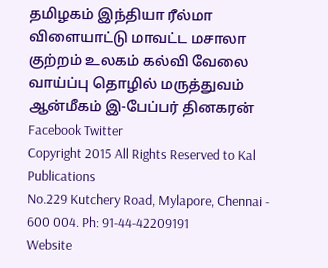தமிழகம் இந்தியா ரீல்மா விளையாட்டு மாவட்ட மசாலா குற்றம் உலகம் கல்வி வேலை வாய்ப்பு தொழில் மருத்துவம் ஆன்மீகம் இ-பேப்பர் தினகரன் Facebook Twitter
Copyright 2015 All Rights Reserved to Kal Publications
No.229 Kutchery Road, Mylapore, Chennai - 600 004. Ph: 91-44-42209191
Website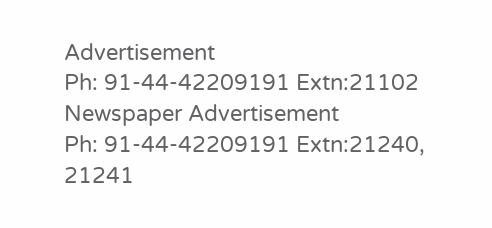Advertisement
Ph: 91-44-42209191 Extn:21102
Newspaper Advertisement
Ph: 91-44-42209191 Extn:21240, 21241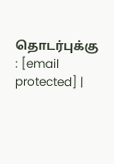தொடர்புக்கு : [email protected] |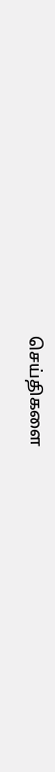செய்திகளை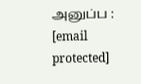அனுப்ப : [email protected]